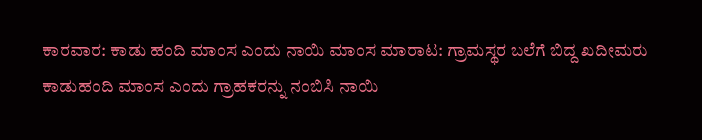ಕಾರವಾರ: ಕಾಡು ಹಂದಿ ಮಾಂಸ ಎಂದು ನಾಯಿ ಮಾಂಸ ಮಾರಾಟ: ಗ್ರಾಮಸ್ಥರ ಬಲೆಗೆ ಬಿದ್ದ ಖದೀಮರು
ಕಾಡುಹಂದಿ ಮಾಂಸ ಎಂದು ಗ್ರಾಹಕರನ್ನು ನಂಬಿಸಿ ನಾಯಿ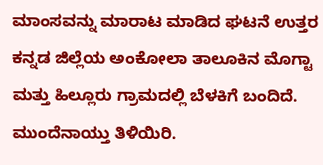ಮಾಂಸವನ್ನು ಮಾರಾಟ ಮಾಡಿದ ಘಟನೆ ಉತ್ತರ ಕನ್ನಡ ಜಿಲ್ಲೆಯ ಅಂಕೋಲಾ ತಾಲೂಕಿನ ಮೊಗ್ಟಾ ಮತ್ತು ಹಿಲ್ಲೂರು ಗ್ರಾಮದಲ್ಲಿ ಬೆಳಕಿಗೆ ಬಂದಿದೆ. ಮುಂದೆನಾಯ್ತು ತಿಳಿಯಿರಿ.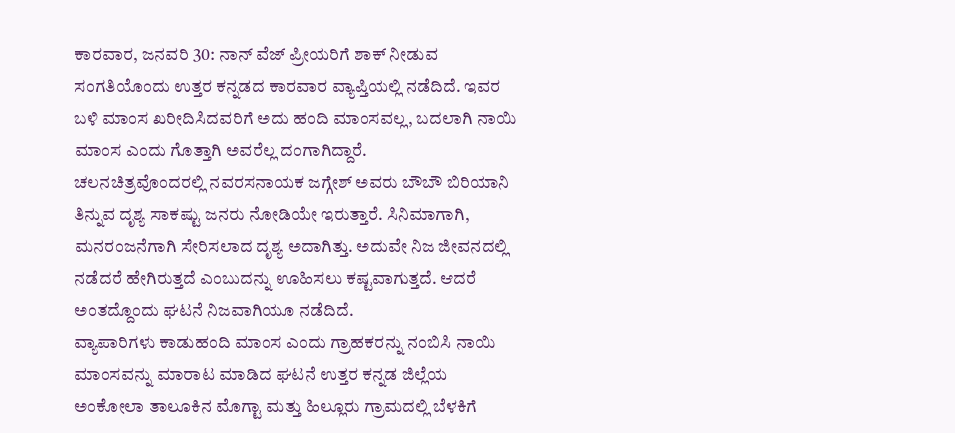ಕಾರವಾರ, ಜನವರಿ 30: ನಾನ್ ವೆಜ್ ಪ್ರೀಯರಿಗೆ ಶಾಕ್ ನೀಡುವ ಸಂಗತಿಯೊಂದು ಉತ್ತರ ಕನ್ನಡದ ಕಾರವಾರ ವ್ಯಾಪ್ತಿಯಲ್ಲಿ ನಡೆದಿದೆ. ಇವರ ಬಳಿ ಮಾಂಸ ಖರೀದಿಸಿದವರಿಗೆ ಅದು ಹಂದಿ ಮಾಂಸವಲ್ಲ, ಬದಲಾಗಿ ನಾಯಿ ಮಾಂಸ ಎಂದು ಗೊತ್ತಾಗಿ ಅವರೆಲ್ಲ ದಂಗಾಗಿದ್ದಾರೆ.
ಚಲನಚಿತ್ರವೊಂದರಲ್ಲಿ ನವರಸನಾಯಕ ಜಗ್ಗೇಶ್ ಅವರು ಬೌಬೌ ಬಿರಿಯಾನಿ ತಿನ್ನುವ ದೃಶ್ಯ ಸಾಕಷ್ಟು ಜನರು ನೋಡಿಯೇ ಇರುತ್ತಾರೆ. ಸಿನಿಮಾಗಾಗಿ, ಮನರಂಜನೆಗಾಗಿ ಸೇರಿಸಲಾದ ದೃಶ್ಯ ಅದಾಗಿತ್ತು. ಅದುವೇ ನಿಜ ಜೀವನದಲ್ಲಿ ನಡೆದರೆ ಹೇಗಿರುತ್ತದೆ ಎಂಬುದನ್ನು ಊಹಿಸಲು ಕಷ್ಟವಾಗುತ್ತದೆ. ಆದರೆ ಅಂತದ್ದೊಂದು ಘಟನೆ ನಿಜವಾಗಿಯೂ ನಡೆದಿದೆ.
ವ್ಯಾಪಾರಿಗಳು ಕಾಡುಹಂದಿ ಮಾಂಸ ಎಂದು ಗ್ರಾಹಕರನ್ನು ನಂಬಿಸಿ ನಾಯಿ ಮಾಂಸವನ್ನು ಮಾರಾಟ ಮಾಡಿದ ಘಟನೆ ಉತ್ತರ ಕನ್ನಡ ಜಿಲ್ಲೆಯ ಅಂಕೋಲಾ ತಾಲೂಕಿನ ಮೊಗ್ಟಾ ಮತ್ತು ಹಿಲ್ಲೂರು ಗ್ರಾಮದಲ್ಲಿ ಬೆಳಕಿಗೆ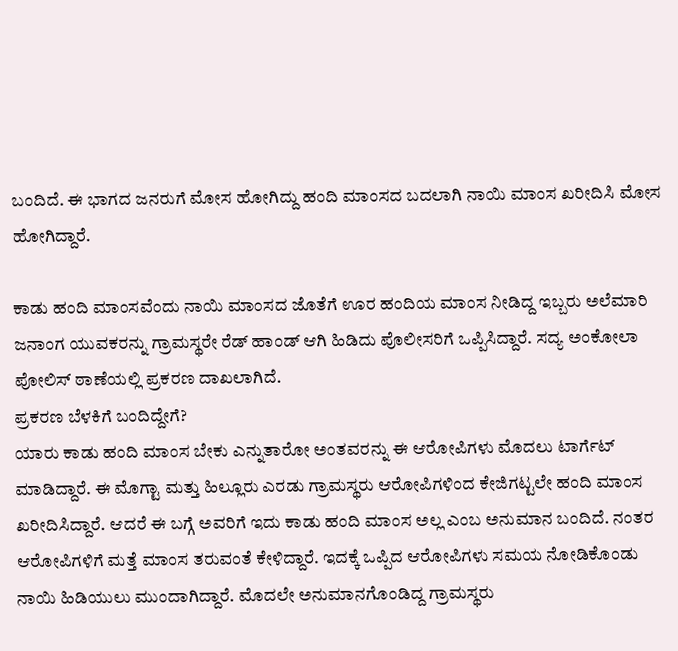ಬಂದಿದೆ. ಈ ಭಾಗದ ಜನರುಗೆ ಮೋಸ ಹೋಗಿದ್ದು ಹಂದಿ ಮಾಂಸದ ಬದಲಾಗಿ ನಾಯಿ ಮಾಂಸ ಖರೀದಿಸಿ ಮೋಸ ಹೋಗಿದ್ದಾರೆ.

ಕಾಡು ಹಂದಿ ಮಾಂಸವೆಂದು ನಾಯಿ ಮಾಂಸದ ಜೊತೆಗೆ ಊರ ಹಂದಿಯ ಮಾಂಸ ನೀಡಿದ್ದ ಇಬ್ಬರು ಅಲೆಮಾರಿ ಜನಾಂಗ ಯುವಕರನ್ನು ಗ್ರಾಮಸ್ಥರೇ ರೆಡ್ ಹಾಂಡ್ ಆಗಿ ಹಿಡಿದು ಪೊಲೀಸರಿಗೆ ಒಪ್ಪಿಸಿದ್ದಾರೆ. ಸದ್ಯ ಅಂಕೋಲಾ ಪೋಲಿಸ್ ಠಾಣೆಯಲ್ಲಿ ಪ್ರಕರಣ ದಾಖಲಾಗಿದೆ.
ಪ್ರಕರಣ ಬೆಳಕಿಗೆ ಬಂದಿದ್ದೇಗೆ?
ಯಾರು ಕಾಡು ಹಂದಿ ಮಾಂಸ ಬೇಕು ಎನ್ನುತಾರೋ ಅಂತವರನ್ನು ಈ ಆರೋಪಿಗಳು ಮೊದಲು ಟಾರ್ಗೆಟ್ ಮಾಡಿದ್ದಾರೆ. ಈ ಮೊಗ್ಟಾ ಮತ್ತು ಹಿಲ್ಲೂರು ಎರಡು ಗ್ರಾಮಸ್ಥರು ಆರೋಪಿಗಳಿಂದ ಕೇಜಿಗಟ್ಟಲೇ ಹಂದಿ ಮಾಂಸ ಖರೀದಿಸಿದ್ದಾರೆ. ಆದರೆ ಈ ಬಗ್ಗೆ ಅವರಿಗೆ ಇದು ಕಾಡು ಹಂದಿ ಮಾಂಸ ಅಲ್ಲ ಎಂಬ ಅನುಮಾನ ಬಂದಿದೆ. ನಂತರ ಆರೋಪಿಗಳಿಗೆ ಮತ್ತೆ ಮಾಂಸ ತರುವಂತೆ ಕೇಳಿದ್ದಾರೆ. ಇದಕ್ಕೆ ಒಪ್ಪಿದ ಆರೋಪಿಗಳು ಸಮಯ ನೋಡಿಕೊಂಡು ನಾಯಿ ಹಿಡಿಯುಲು ಮುಂದಾಗಿದ್ದಾರೆ. ಮೊದಲೇ ಅನುಮಾನಗೊಂಡಿದ್ದ ಗ್ರಾಮಸ್ಥರು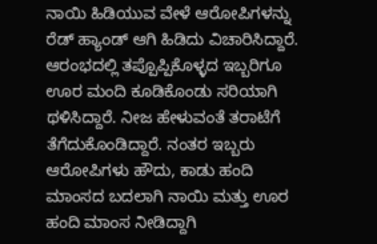ನಾಯಿ ಹಿಡಿಯುವ ವೇಳೆ ಆರೋಪಿಗಳನ್ನು ರೆಡ್ ಹ್ಯಾಂಡ್ ಆಗಿ ಹಿಡಿದು ವಿಚಾರಿಸಿದ್ದಾರೆ.
ಆರಂಭದಲ್ಲಿ ತಪ್ಪೊಪ್ಪಿಕೊಳ್ಳದ ಇಬ್ಬರಿಗೂ ಊರ ಮಂದಿ ಕೂಡಿಕೊಂಡು ಸರಿಯಾಗಿ ಥಳಿಸಿದ್ದಾರೆ. ನೀಜ ಹೇಳುವಂತೆ ತರಾಟೆಗೆ ತೆಗೆದುಕೊಂಡಿದ್ದಾರೆ. ನಂತರ ಇಬ್ಬರು ಆರೋಪಿಗಳು ಹೌದು, ಕಾಡು ಹಂದಿ ಮಾಂಸದ ಬದಲಾಗಿ ನಾಯಿ ಮತ್ತು ಊರ ಹಂದಿ ಮಾಂಸ ನೀಡಿದ್ದಾಗಿ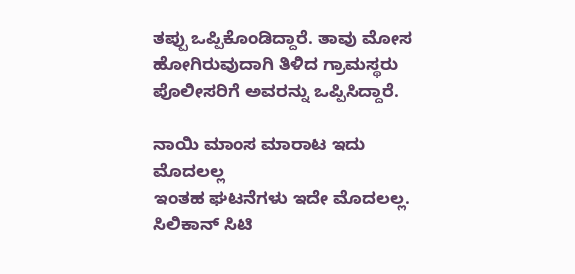ತಪ್ಪು ಒಪ್ಪಿಕೊಂಡಿದ್ದಾರೆ. ತಾವು ಮೋಸ ಹೋಗಿರುವುದಾಗಿ ತಿಳಿದ ಗ್ರಾಮಸ್ಥರು ಪೊಲೀಸರಿಗೆ ಅವರನ್ನು ಒಪ್ಪಿಸಿದ್ದಾರೆ.

ನಾಯಿ ಮಾಂಸ ಮಾರಾಟ ಇದು ಮೊದಲಲ್ಲ
ಇಂತಹ ಘಟನೆಗಳು ಇದೇ ಮೊದಲಲ್ಲ. ಸಿಲಿಕಾನ್ ಸಿಟಿ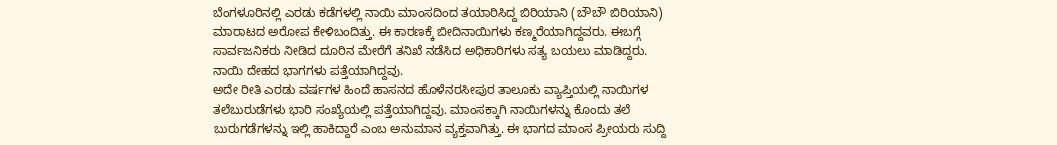ಬೆಂಗಳೂರಿನಲ್ಲಿ ಎರಡು ಕಡೆಗಳಲ್ಲಿ ನಾಯಿ ಮಾಂಸದಿಂದ ತಯಾರಿಸಿದ್ದ ಬಿರಿಯಾನಿ (ಬೌಬೌ ಬಿರಿಯಾನಿ) ಮಾರಾಟದ ಅರೋಪ ಕೇಳಿಬಂದಿತ್ತು. ಈ ಕಾರಣಕ್ಕೆ ಬೀದಿನಾಯಿಗಳು ಕಣ್ಮರೆಯಾಗಿದ್ದವರು. ಈಬಗ್ಗೆ ಸಾರ್ವಜನಿಕರು ನೀಡಿದ ದೂರಿನ ಮೇರೆಗೆ ತನಿಖೆ ನಡೆಸಿದ ಅಧಿಕಾರಿಗಳು ಸತ್ಯ ಬಯಲು ಮಾಡಿದ್ದರು. ನಾಯಿ ದೇಹದ ಭಾಗಗಳು ಪತ್ತೆಯಾಗಿದ್ದವು.
ಅದೇ ರೀತಿ ಎರಡು ವರ್ಷಗಳ ಹಿಂದೆ ಹಾಸನದ ಹೊಳೆನರಸೀಪುರ ತಾಲೂಕು ವ್ಯಾಪ್ತಿಯಲ್ಲಿ ನಾಯಿಗಳ ತಲೆಬುರುಡೆಗಳು ಭಾರಿ ಸಂಖ್ಯೆಯಲ್ಲಿ ಪತ್ತೆಯಾಗಿದ್ದವು. ಮಾಂಸಕ್ಕಾಗಿ ನಾಯಿಗಳನ್ನು ಕೊಂದು ತಲೆ ಬುರುಗಡೆಗಳನ್ನು ಇಲ್ಲಿ ಹಾಕಿದ್ದಾರೆ ಎಂಬ ಅನುಮಾನ ವ್ಯಕ್ತವಾಗಿತ್ತು. ಈ ಭಾಗದ ಮಾಂಸ ಪ್ರೀಯರು ಸುದ್ದಿ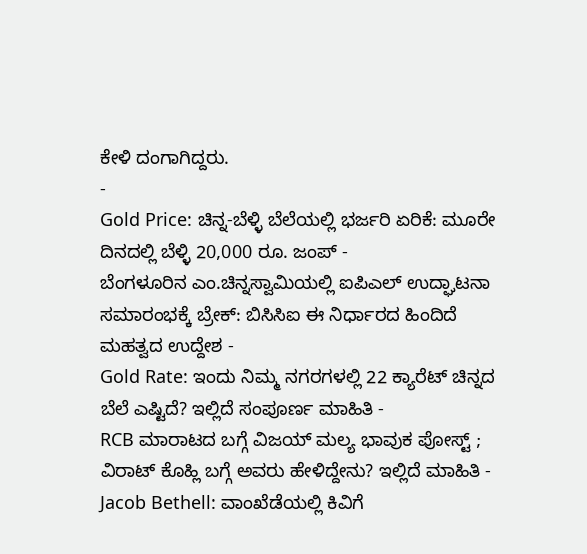ಕೇಳಿ ದಂಗಾಗಿದ್ದರು.
-
Gold Price: ಚಿನ್ನ-ಬೆಳ್ಳಿ ಬೆಲೆಯಲ್ಲಿ ಭರ್ಜರಿ ಏರಿಕೆ: ಮೂರೇ ದಿನದಲ್ಲಿ ಬೆಳ್ಳಿ 20,000 ರೂ. ಜಂಪ್ -
ಬೆಂಗಳೂರಿನ ಎಂ.ಚಿನ್ನಸ್ವಾಮಿಯಲ್ಲಿ ಐಪಿಎಲ್ ಉದ್ಘಾಟನಾ ಸಮಾರಂಭಕ್ಕೆ ಬ್ರೇಕ್: ಬಿಸಿಸಿಐ ಈ ನಿರ್ಧಾರದ ಹಿಂದಿದೆ ಮಹತ್ವದ ಉದ್ದೇಶ -
Gold Rate: ಇಂದು ನಿಮ್ಮ ನಗರಗಳಲ್ಲಿ 22 ಕ್ಯಾರೆಟ್ ಚಿನ್ನದ ಬೆಲೆ ಎಷ್ಟಿದೆ? ಇಲ್ಲಿದೆ ಸಂಪೂರ್ಣ ಮಾಹಿತಿ -
RCB ಮಾರಾಟದ ಬಗ್ಗೆ ವಿಜಯ್ ಮಲ್ಯ ಭಾವುಕ ಪೋಸ್ಟ್ ; ವಿರಾಟ್ ಕೊಹ್ಲಿ ಬಗ್ಗೆ ಅವರು ಹೇಳಿದ್ದೇನು? ಇಲ್ಲಿದೆ ಮಾಹಿತಿ -
Jacob Bethell: ವಾಂಖೆಡೆಯಲ್ಲಿ ಕಿವಿಗೆ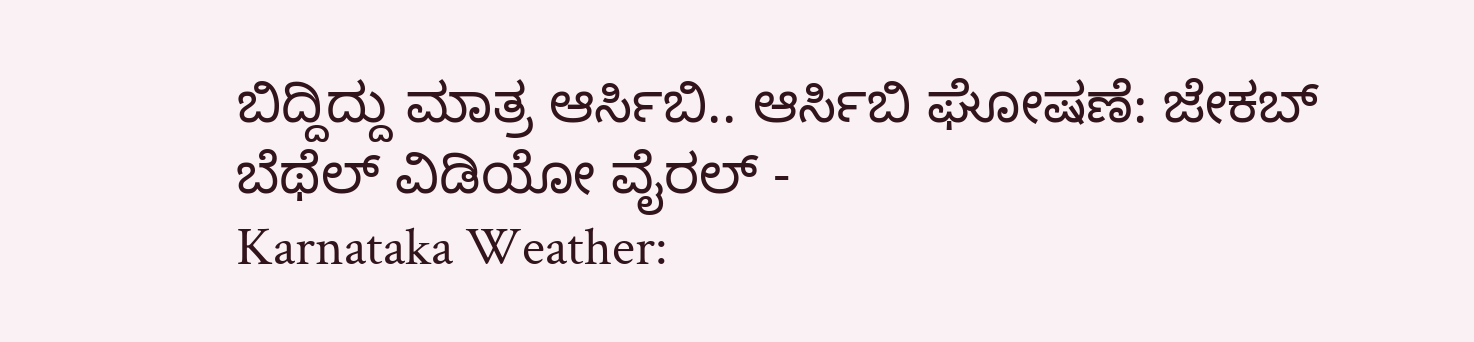ಬಿದ್ದಿದ್ದು ಮಾತ್ರ ಆರ್ಸಿಬಿ.. ಆರ್ಸಿಬಿ ಘೋಷಣೆ: ಜೇಕಬ್ ಬೆಥೆಲ್ ವಿಡಿಯೋ ವೈರಲ್ -
Karnataka Weather: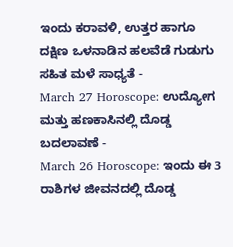ಇಂದು ಕರಾವಳಿ, ಉತ್ತರ ಹಾಗೂ ದಕ್ಷಿಣ ಒಳನಾಡಿನ ಹಲವೆಡೆ ಗುಡುಗು ಸಹಿತ ಮಳೆ ಸಾಧ್ಯತೆ -
March 27 Horoscope: ಉದ್ಯೋಗ ಮತ್ತು ಹಣಕಾಸಿನಲ್ಲಿ ದೊಡ್ಡ ಬದಲಾವಣೆ -
March 26 Horoscope: ಇಂದು ಈ 3 ರಾಶಿಗಳ ಜೀವನದಲ್ಲಿ ದೊಡ್ಡ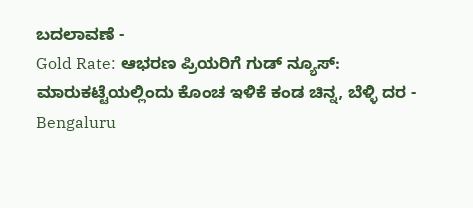ಬದಲಾವಣೆ -
Gold Rate: ಆಭರಣ ಪ್ರಿಯರಿಗೆ ಗುಡ್ ನ್ಯೂಸ್: ಮಾರುಕಟ್ಟೆಯಲ್ಲಿಂದು ಕೊಂಚ ಇಳಿಕೆ ಕಂಡ ಚಿನ್ನ, ಬೆಳ್ಳಿ ದರ -
Bengaluru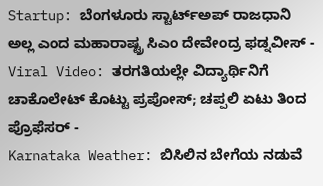Startup: ಬೆಂಗಳೂರು ಸ್ಟಾರ್ಟ್ಅಪ್ ರಾಜಧಾನಿ ಅಲ್ಲ ಎಂದ ಮಹಾರಾಷ್ಟ್ರ ಸಿಎಂ ದೇವೇಂದ್ರ ಫಡ್ನವೀಸ್ -
Viral Video: ತರಗತಿಯಲ್ಲೇ ವಿದ್ಯಾರ್ಥಿನಿಗೆ ಚಾಕೊಲೇಟ್ ಕೊಟ್ಟು ಪ್ರಪೋಸ್; ಚಪ್ಪಲಿ ಏಟು ತಿಂದ ಪ್ರೊಫೆಸರ್ -
Karnataka Weather: ಬಿಸಿಲಿನ ಬೇಗೆಯ ನಡುವೆ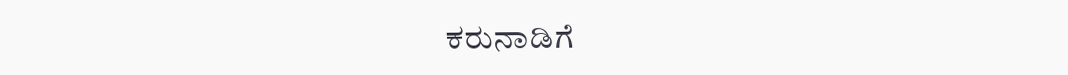ಕರುನಾಡಿಗೆ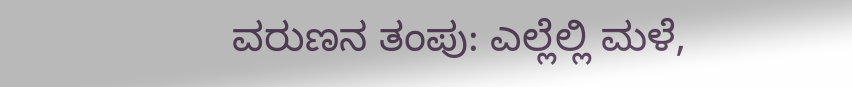ವರುಣನ ತಂಪು: ಎಲ್ಲೆಲ್ಲಿ ಮಳೆ,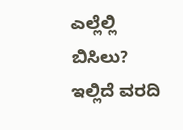ಎಲ್ಲೆಲ್ಲಿ ಬಿಸಿಲು? ಇಲ್ಲಿದೆ ವರದಿ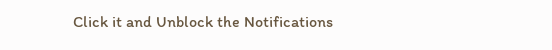Click it and Unblock the Notifications